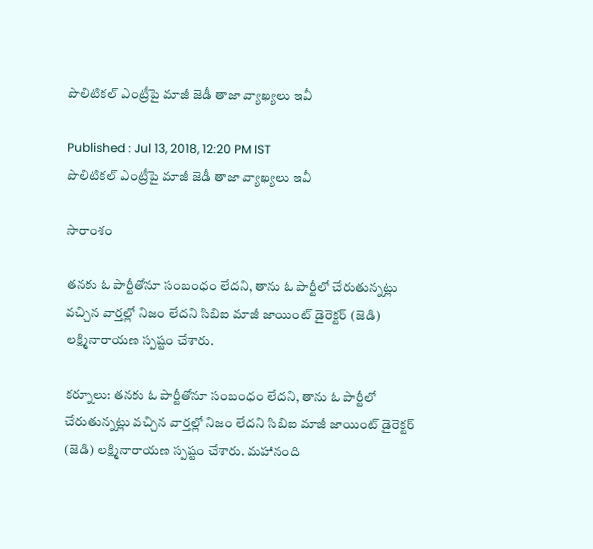పొలిటికల్ ఎంట్రీపై మాజీ జెడీ తాజా వ్యాఖ్యలు ఇవీ

Published : Jul 13, 2018, 12:20 PM IST
పొలిటికల్ ఎంట్రీపై మాజీ జెడీ తాజా వ్యాఖ్యలు ఇవీ

సారాంశం

తనకు ఓ పార్టీతోనూ సంబంధం లేదని, తాను ఓ పార్టీలో చేరుతున్నట్లు వచ్చిన వార్తల్లో నిజం లేదని సిబిఐ మాజీ జాయింట్ డైరెక్టర్ (జెడి) లక్ష్మినారాయణ స్పష్టం చేశారు.

కర్నూలు: తనకు ఓ పార్టీతోనూ సంబంధం లేదని, తాను ఓ పార్టీలో చేరుతున్నట్లు వచ్చిన వార్తల్లో నిజం లేదని సిబిఐ మాజీ జాయింట్ డైరెక్టర్ (జెడి) లక్ష్మినారాయణ స్పష్టం చేశారు. మహానంది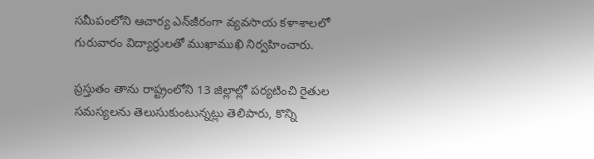సమీపంలోని ఆచార్య ఎన్‌జీరంగా వ్యవసాయ కళాశాలలో గురువారం విద్యార్థులతో ముఖాముఖి నిర్వహించారు.

ప్రస్తుతం తాను రాష్ట్రంలోని 13 జిల్లాల్లో పర్యటించి రైతుల సమస్యలను తెలుసుకుంటున్నట్లు తెలిపారు, కొన్ని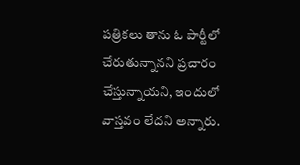పత్రికలు తాను ఓ పార్టీలో చేరుతున్నానని ప్రచారం చేస్తున్నాయని, ఇందులో వాస్తవం లేదని అన్నారు.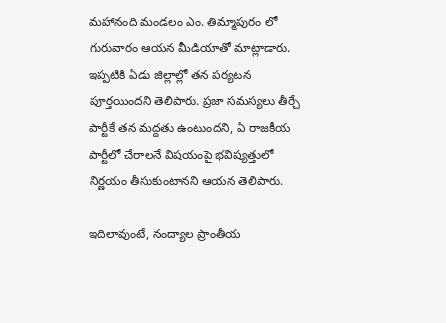మహానంది మండలం ఎం. తిమ్మాపురం లో గురువారం ఆయన మీడియాతో మాట్లాడారు. ఇప్పటికి ఏడు జిల్లాల్లో తన పర్యటన పూర్తయిందని తెలిపారు. ప్రజా సమస్యలు తీర్చే పార్టీకే తన మద్దతు ఉంటుందని, ఏ రాజకీయ పార్టీలో చేరాలనే విషయంపై భవిష్యత్తులో నిర్ణయం తీసుకుంటానని ఆయన తెలిపారు.

ఇదిలావుంటే, నంద్యాల ప్రాంతీయ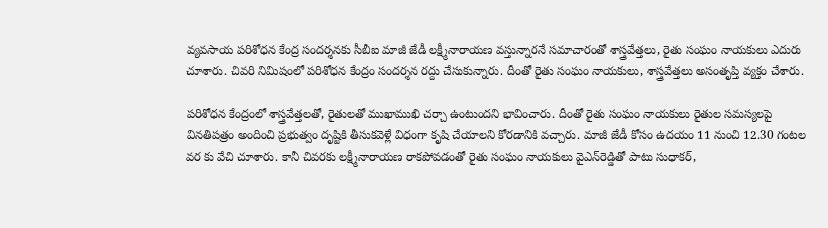వ్యవసాయ పరిశోధన కేంద్ర సందర్శనకు సీబీఐ మాజీ జేడీ లక్ష్మీనారాయణ వస్తున్నారనే సమాచారంతో శాస్త్రవేత్తలు, రైతు సంఘం నాయకులు ఎదురు చూశారు. చివరి నిమిషంలో పరిశోధన కేంద్రం సందర్శన రద్దు చేసుకున్నారు. దీంతో రైతు సంఘం నాయకులు, శాస్త్రవేత్తలు అసంతృప్తి వ్యక్తం చేశారు.

పరిశోధన కేంద్రంలో శాస్త్రవేత్తలతో, రైతులతో ముఖాముఖి చర్చా ఉంటుందని భావించారు. దీంతో రైతు సంఘం నాయకులు రైతుల సమస్యలపై వినతిపత్రం అందించి ప్రభుత్వం దృష్టికి తీసుకవెళ్లే విధంగా కృషి చేయాలని కోరడానికి వచ్చారు. మాజీ జేడీ కోసం ఉదయం 11 నుంచి 12.30 గంటల వర కు వేచి చూశారు. కానీ చివరకు లక్ష్మీనారాయణ రాకపోవడంతో రైతు సంఘం నాయకులు వైఎన్‌రెడ్డితో పాటు సుధాకర్‌,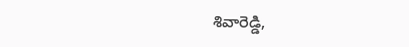శివారెడ్డి,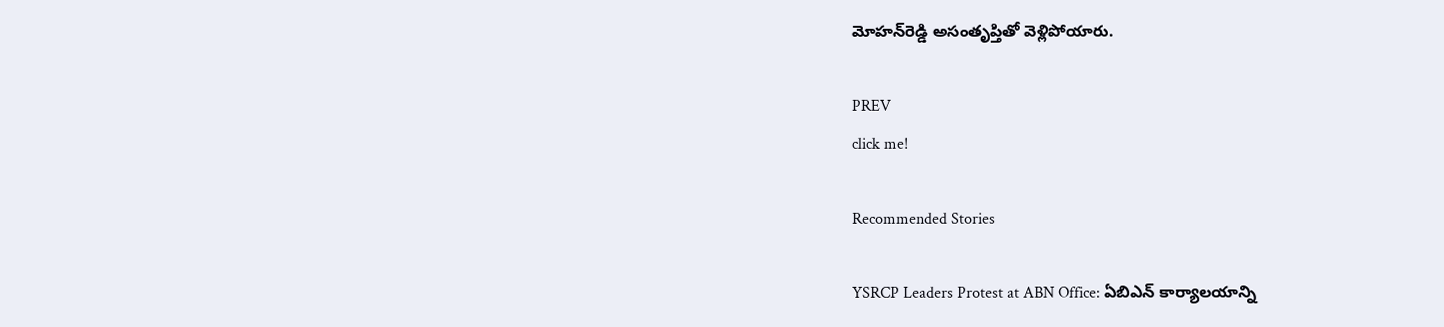మోహన్‌రెడ్డి అసంతృప్తితో వెళ్లిపోయారు.

PREV
click me!

Recommended Stories

YSRCP Leaders Protest at ABN Office: ఏబిఎన్ కార్యాలయాన్ని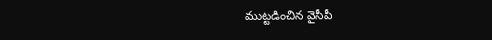ముట్టడించిన వైసీపీ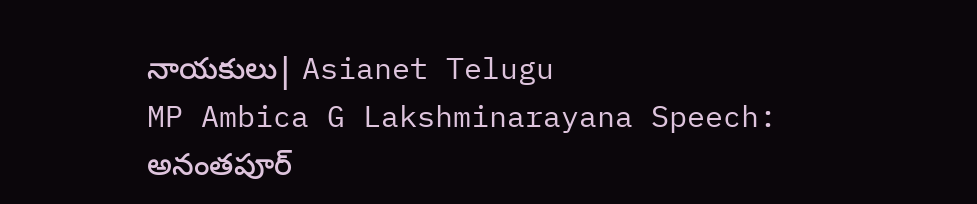నాయకులు| Asianet Telugu
MP Ambica G Lakshminarayana Speech: అనంతపూర్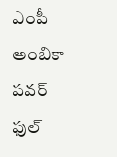ఎంపీ అంబికా పవర్ ఫుల్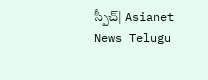స్పీచ్| Asianet News Telugu